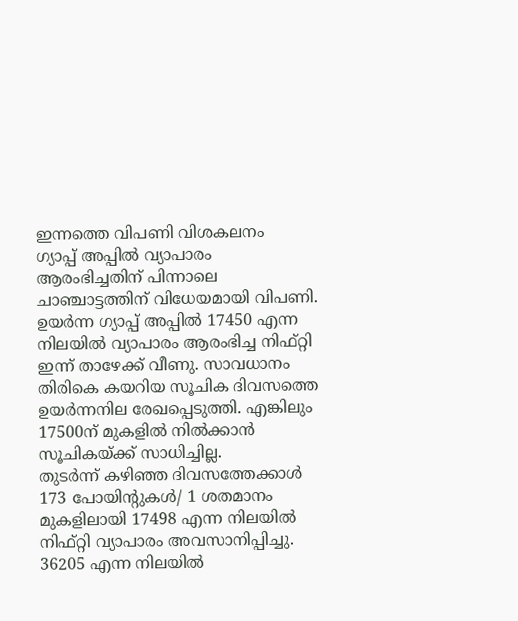ഇന്നത്തെ വിപണി വിശകലനം
ഗ്യാപ്പ് അപ്പിൽ വ്യാപാരം ആരംഭിച്ചതിന് പിന്നാലെ ചാഞ്ചാട്ടത്തിന് വിധേയമായി വിപണി.
ഉയർന്ന ഗ്യാപ്പ് അപ്പിൽ 17450 എന്ന നിലയിൽ വ്യാപാരം ആരംഭിച്ച നിഫ്റ്റി ഇന്ന് താഴേക്ക് വീണു. സാവധാനം തിരികെ കയറിയ സൂചിക ദിവസത്തെ ഉയർന്നനില രേഖപ്പെടുത്തി. എങ്കിലും 17500ന് മുകളിൽ നിൽക്കാൻ സൂചികയ്ക്ക് സാധിച്ചില്ല.
തുടർന്ന് കഴിഞ്ഞ ദിവസത്തേക്കാൾ 173 പോയിന്റുകൾ/ 1 ശതമാനം മുകളിലായി 17498 എന്ന നിലയിൽ നിഫ്റ്റി വ്യാപാരം അവസാനിപ്പിച്ചു.
36205 എന്ന നിലയിൽ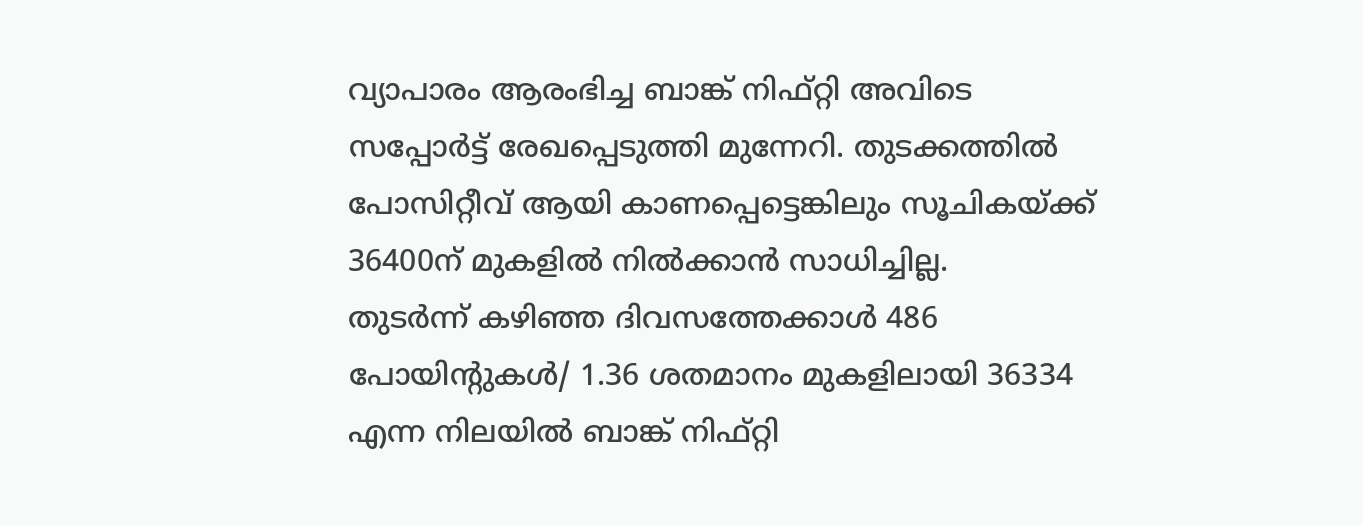വ്യാപാരം ആരംഭിച്ച ബാങ്ക് നിഫ്റ്റി അവിടെ സപ്പോർട്ട് രേഖപ്പെടുത്തി മുന്നേറി. തുടക്കത്തിൽ പോസിറ്റീവ് ആയി കാണപ്പെട്ടെങ്കിലും സൂചികയ്ക്ക് 36400ന് മുകളിൽ നിൽക്കാൻ സാധിച്ചില്ല.
തുടർന്ന് കഴിഞ്ഞ ദിവസത്തേക്കാൾ 486 പോയിന്റുകൾ/ 1.36 ശതമാനം മുകളിലായി 36334 എന്ന നിലയിൽ ബാങ്ക് നിഫ്റ്റി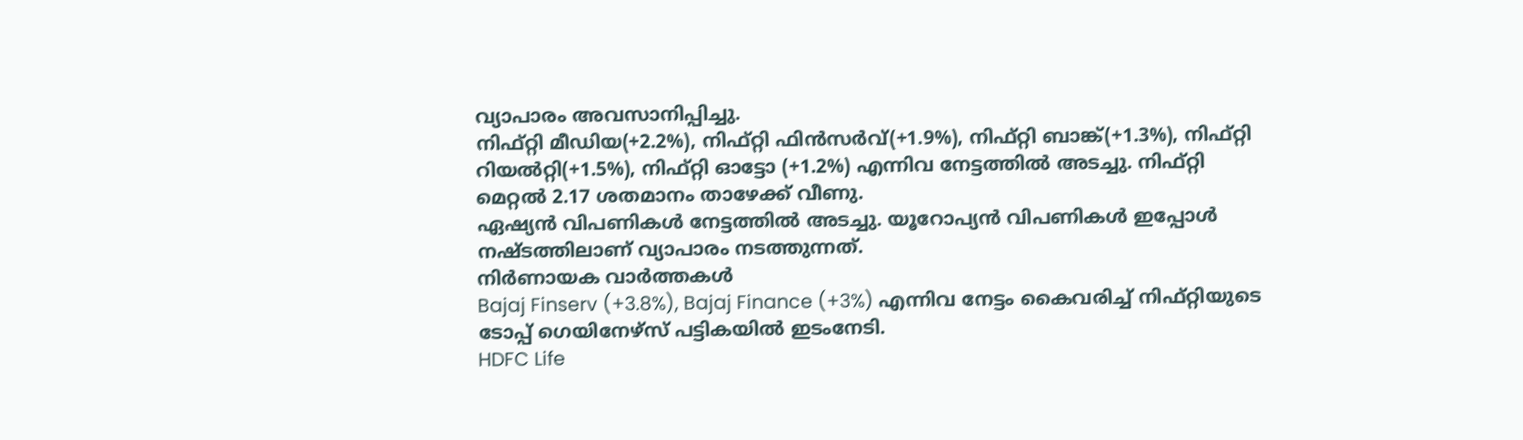വ്യാപാരം അവസാനിപ്പിച്ചു.
നിഫ്റ്റി മീഡിയ(+2.2%), നിഫ്റ്റി ഫിൻസർവ്(+1.9%), നിഫ്റ്റി ബാങ്ക്(+1.3%), നിഫ്റ്റി റിയൽറ്റി(+1.5%), നിഫ്റ്റി ഓട്ടോ (+1.2%) എന്നിവ നേട്ടത്തിൽ അടച്ചു. നിഫ്റ്റി മെറ്റൽ 2.17 ശതമാനം താഴേക്ക് വീണു.
ഏഷ്യൻ വിപണികൾ നേട്ടത്തിൽ അടച്ചു. യൂറോപ്യൻ വിപണികൾ ഇപ്പോൾ നഷ്ടത്തിലാണ് വ്യാപാരം നടത്തുന്നത്.
നിർണായക വാർത്തകൾ
Bajaj Finserv (+3.8%), Bajaj Finance (+3%) എന്നിവ നേട്ടം കൈവരിച്ച് നിഫ്റ്റിയുടെ ടോപ്പ് ഗെയിനേഴ്സ് പട്ടികയിൽ ഇടംനേടി.
HDFC Life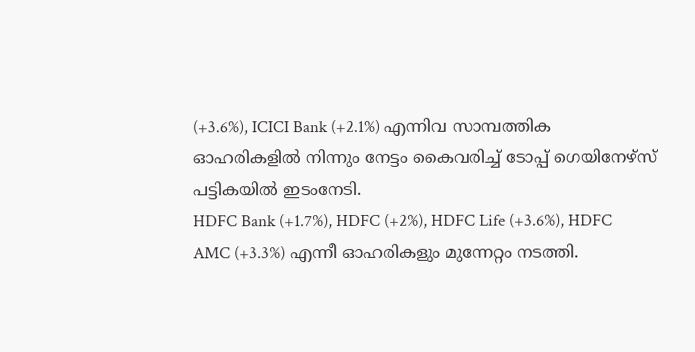(+3.6%), ICICI Bank (+2.1%) എന്നിവ സാമ്പത്തിക ഓഹരികളിൽ നിന്നും നേട്ടം കൈവരിച്ച് ടോപ്പ് ഗെയിനേഴ്സ് പട്ടികയിൽ ഇടംനേടി.
HDFC Bank (+1.7%), HDFC (+2%), HDFC Life (+3.6%), HDFC AMC (+3.3%) എന്നീ ഓഹരികളും മുന്നേറ്റം നടത്തി.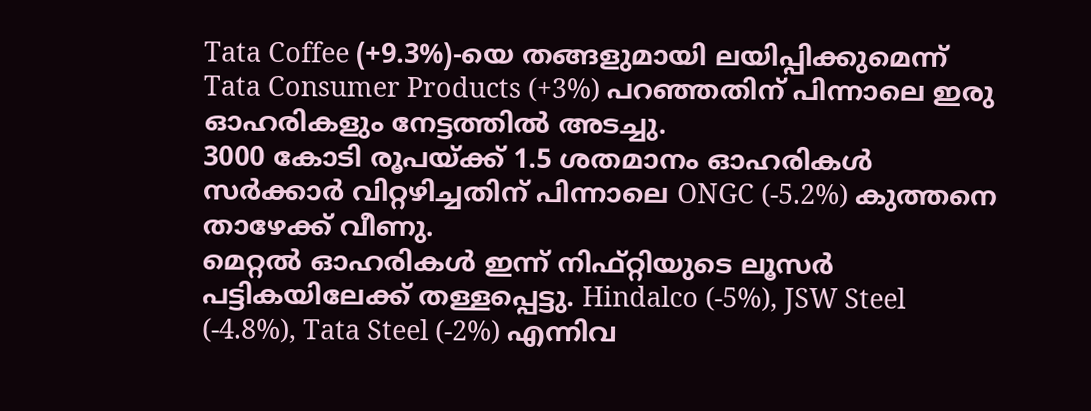Tata Coffee (+9.3%)-യെ തങ്ങളുമായി ലയിപ്പിക്കുമെന്ന് Tata Consumer Products (+3%) പറഞ്ഞതിന് പിന്നാലെ ഇരു ഓഹരികളും നേട്ടത്തിൽ അടച്ചു.
3000 കോടി രൂപയ്ക്ക് 1.5 ശതമാനം ഓഹരികൾ സർക്കാർ വിറ്റഴിച്ചതിന് പിന്നാലെ ONGC (-5.2%) കുത്തനെ താഴേക്ക് വീണു.
മെറ്റൽ ഓഹരികൾ ഇന്ന് നിഫ്റ്റിയുടെ ലൂസർ പട്ടികയിലേക്ക് തള്ളപ്പെട്ടു. Hindalco (-5%), JSW Steel (-4.8%), Tata Steel (-2%) എന്നിവ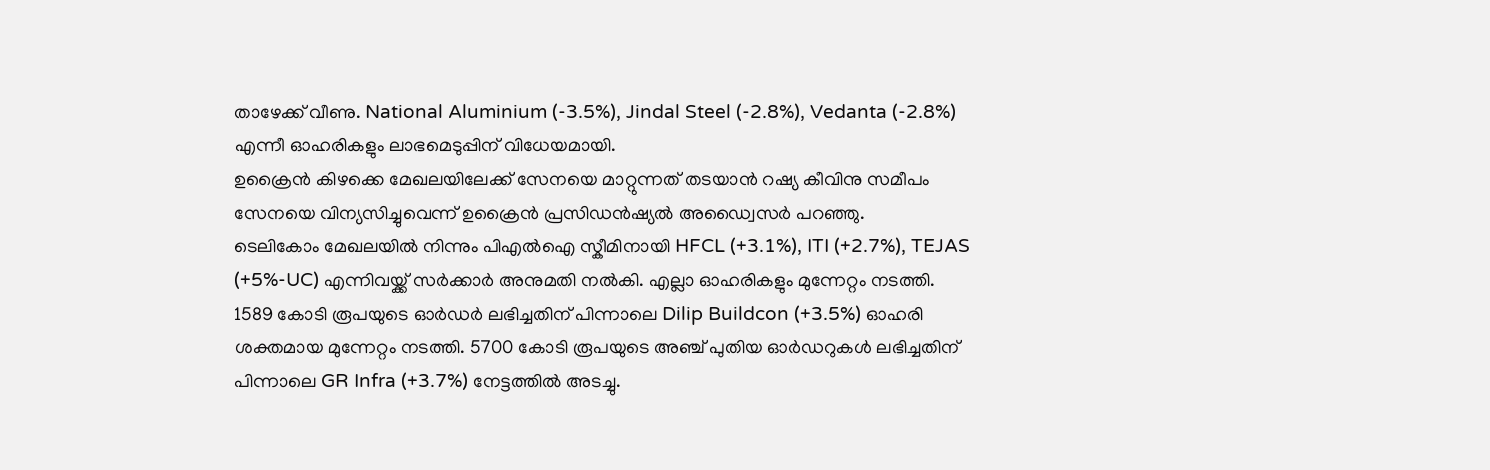താഴേക്ക് വീണു. National Aluminium (-3.5%), Jindal Steel (-2.8%), Vedanta (-2.8%) എന്നീ ഓഹരികളും ലാഭമെടുപ്പിന് വിധേയമായി.
ഉക്രൈൻ കിഴക്കെ മേഖലയിലേക്ക് സേനയെ മാറ്റുന്നത് തടയാൻ റഷ്യ കീവിനു സമീപം സേനയെ വിന്യസിച്ചുവെന്ന് ഉക്രൈൻ പ്രസിഡൻഷ്യൽ അഡ്വൈസർ പറഞ്ഞു.
ടെലികോം മേഖലയിൽ നിന്നും പിഎൽഐ സ്കീമിനായി HFCL (+3.1%), ITI (+2.7%), TEJAS (+5%-UC) എന്നിവയ്ക്ക് സർക്കാർ അനുമതി നൽകി. എല്ലാ ഓഹരികളും മുന്നേറ്റം നടത്തി.
1589 കോടി രൂപയുടെ ഓർഡർ ലഭിച്ചതിന് പിന്നാലെ Dilip Buildcon (+3.5%) ഓഹരി ശക്തമായ മുന്നേറ്റം നടത്തി. 5700 കോടി രൂപയുടെ അഞ്ച് പുതിയ ഓർഡറുകൾ ലഭിച്ചതിന് പിന്നാലെ GR Infra (+3.7%) നേട്ടത്തിൽ അടച്ചു.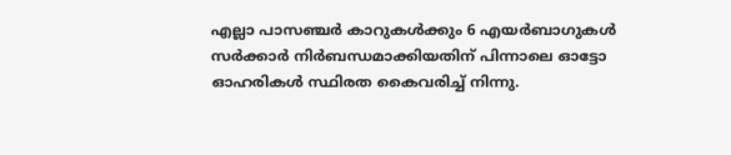എല്ലാ പാസഞ്ചർ കാറുകൾക്കും 6 എയർബാഗുകൾ സർക്കാർ നിർബന്ധമാക്കിയതിന് പിന്നാലെ ഓട്ടോ ഓഹരികൾ സ്ഥിരത കൈവരിച്ച് നിന്നു.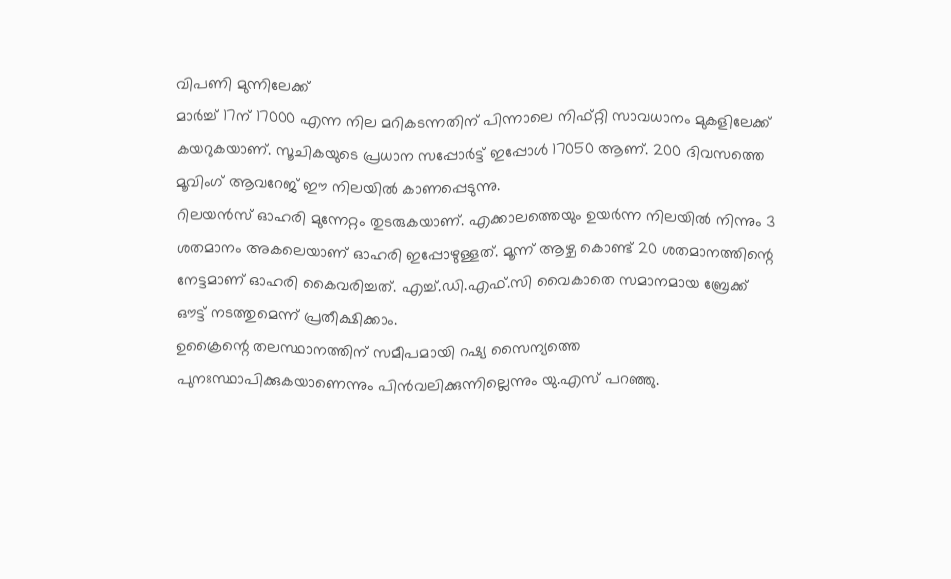വിപണി മുന്നിലേക്ക്
മാർച്ച് 17ന് 17000 എന്ന നില മറികടന്നതിന് പിന്നാലെ നിഫ്റ്റി സാവധാനം മുകളിലേക്ക് കയറുകയാണ്. സൂചികയുടെ പ്രധാന സപ്പോർട്ട് ഇപ്പോൾ 17050 ആണ്. 200 ദിവസത്തെ മൂവിംഗ് ആവറേജ് ഈ നിലയിൽ കാണപ്പെടുന്നു.
റിലയൻസ് ഓഹരി മുന്നേറ്റം തുടരുകയാണ്. എക്കാലത്തെയും ഉയർന്ന നിലയിൽ നിന്നും 3 ശതമാനം അകലെയാണ് ഓഹരി ഇപ്പോഴുള്ളത്. മൂന്ന് ആഴ്ച കൊണ്ട് 20 ശതമാനത്തിന്റെ നേട്ടമാണ് ഓഹരി കൈവരിച്ചത്. എച്ച്.ഡി.എഫ്.സി വൈകാതെ സമാനമായ ബ്രേക്ക് ഔട്ട് നടത്തുമെന്ന് പ്രതീക്ഷിക്കാം.
ഉക്രൈന്റെ തലസ്ഥാനത്തിന് സമീപമായി റഷ്യ സൈന്യത്തെ പുനഃസ്ഥാപിക്കുകയാണെന്നും പിൻവലിക്കുന്നില്ലെന്നും യു.എസ് പറഞ്ഞു.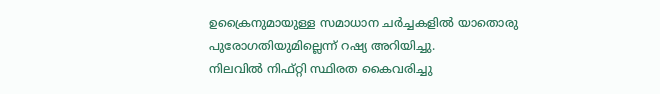ഉക്രൈനുമായുള്ള സമാധാന ചർച്ചകളിൽ യാതൊരു പുരോഗതിയുമില്ലെന്ന് റഷ്യ അറിയിച്ചു.
നിലവിൽ നിഫ്റ്റി സ്ഥിരത കൈവരിച്ചു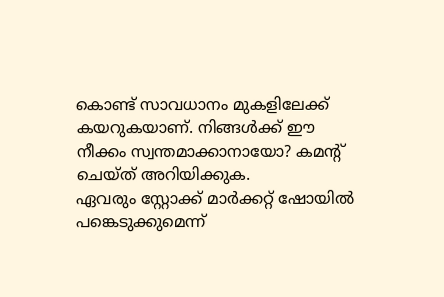കൊണ്ട് സാവധാനം മുകളിലേക്ക് കയറുകയാണ്. നിങ്ങൾക്ക് ഈ നീക്കം സ്വന്തമാക്കാനായോ? കമന്റ് ചെയ്ത് അറിയിക്കുക.
ഏവരും സ്റ്റോക്ക് മാർക്കറ്റ് ഷോയിൽ പങ്കെടുക്കുമെന്ന്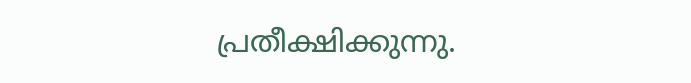പ്രതീക്ഷിക്കുന്നു.